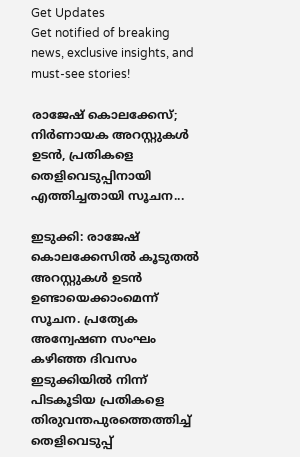Get Updates
Get notified of breaking news, exclusive insights, and must-see stories!

രാജേഷ് കൊലക്കേസ്; നിര്‍ണായക അറസ്റ്റുകള്‍ ഉടന്‍, പ്രതികളെ തെളിവെടുപ്പിനായി എത്തിച്ചതായി സൂചന...

ഇടുക്കി: രാജേഷ് കൊലക്കേസില്‍ കൂടുതല്‍ അറസ്റ്റുകള്‍ ഉടന്‍ ഉണ്ടായെക്കാംമെന്ന് സൂചന. പ്രത്യേക അന്വേഷണ സംഘം കഴിഞ്ഞ ദിവസം ഇടുക്കിയില്‍ നിന്ന് പിടകൂടിയ പ്രതികളെ തിരുവന്തപുരത്തെത്തിച്ച് തെളിവെടുപ്പ്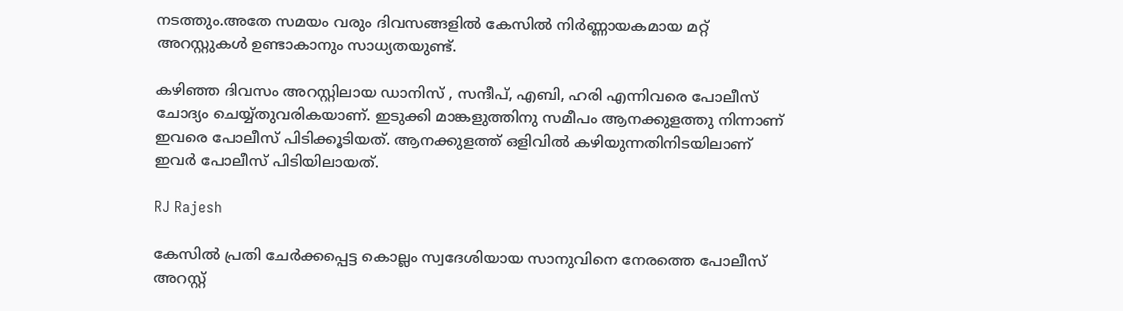നടത്തും.അതേ സമയം വരും ദിവസങ്ങളില്‍ കേസില്‍ നിര്‍ണ്ണായകമായ മറ്റ് അറസ്റ്റുകള്‍ ഉണ്ടാകാനും സാധ്യതയുണ്ട്.

കഴിഞ്ഞ ദിവസം അറസ്റ്റിലായ ഡാനിസ് , സന്ദീപ്, എബി, ഹരി എന്നിവരെ പോലീസ് ചോദ്യം ചെയ്യ്തുവരികയാണ്. ഇടുക്കി മാങ്കളുത്തിനു സമീപം ആനക്കുളത്തു നിന്നാണ് ഇവരെ പോലീസ് പിടിക്കൂടിയത്. ആനക്കുളത്ത് ഒളിവില്‍ കഴിയുന്നതിനിടയിലാണ് ഇവര്‍ പോലീസ് പിടിയിലായത്.

RJ Rajesh

കേസില്‍ പ്രതി ചേര്‍ക്കപ്പെട്ട കൊല്ലം സ്വദേശിയായ സാനുവിനെ നേരത്തെ പോലീസ് അറസ്റ്റ്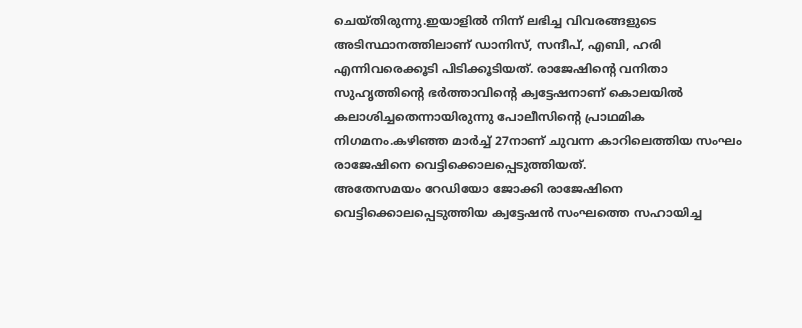ചെയ്തിരുന്നു.ഇയാളില്‍ നിന്ന് ലഭിച്ച വിവരങ്ങളുടെ അടിസ്ഥാനത്തിലാണ് ഡാനിസ്, സന്ദീപ്, എബി, ഹരി എന്നിവരെക്കൂടി പിടിക്കൂടിയത്. രാജേഷിന്റെ വനിതാ സുഹൃത്തിന്റെ ഭര്‍ത്താവിന്റെ ക്വട്ടേഷനാണ് കൊലയില്‍ കലാശിച്ചതെന്നായിരുന്നു പോലീസിന്റെ പ്രാഥമിക നിഗമനം.കഴിഞ്ഞ മാര്‍ച്ച് 27നാണ് ചുവന്ന കാറിലെത്തിയ സംഘം രാജേഷിനെ വെട്ടിക്കൊലപ്പെടുത്തിയത്.
അതേസമയം റേഡിയോ ജോക്കി രാജേഷിനെ വെട്ടിക്കൊലപ്പെടുത്തിയ ക്വട്ടേഷൻ സംഘത്തെ സഹായിച്ച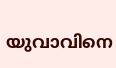യുവാവിനെ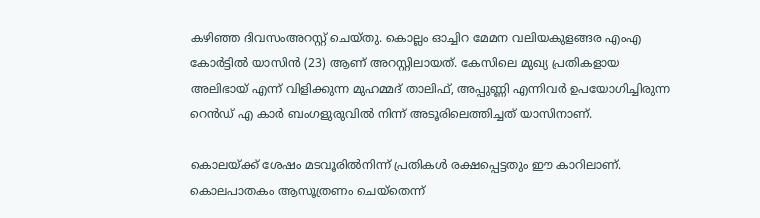കഴിഞ്ഞ ദിവസംഅറസ്റ്റ് ചെയ്തു. കൊല്ലം ഓച്ചിറ മേമന വലിയകുളങ്ങര എംഎ കോർട്ടിൽ യാസിൻ (23) ആണ് അറസ്റ്റിലായത്. കേസിലെ മുഖ്യ പ്രതികളായ അലിഭായ് എന്ന് വിളിക്കുന്ന മുഹമ്മദ് താലിഫ്, അപ്പുണ്ണി എന്നിവർ ഉപയോഗിച്ചിരുന്ന റെൻഡ് എ കാർ ബംഗളുരുവിൽ നിന്ന് അടൂരിലെത്തിച്ചത് യാസിനാണ്.

കൊലയ്ക്ക് ശേഷം മടവൂരിൽനിന്ന് പ്രതികൾ രക്ഷപ്പെട്ടതും ഈ കാറിലാണ്. കൊലപാതകം ആസൂത്രണം ചെയ്തെന്ന്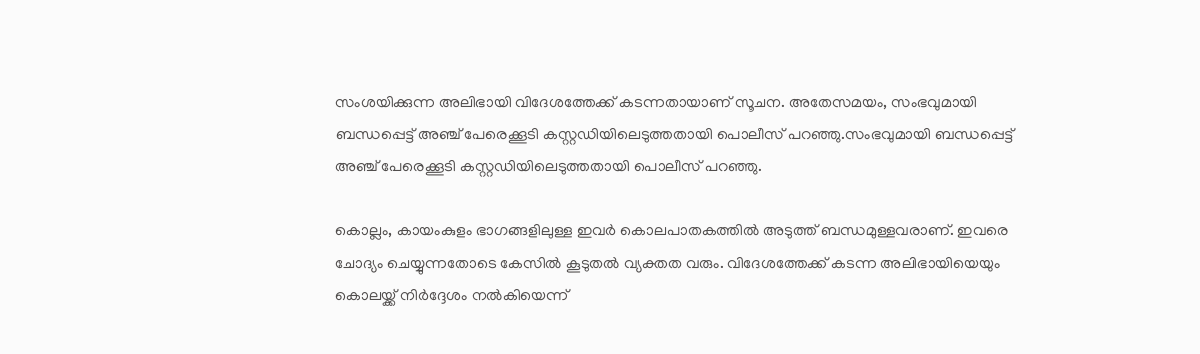സംശയിക്കുന്ന അലിഭായി വിദേശത്തേക്ക് കടന്നതായാണ് സൂചന. അതേസമയം, സംഭവുമായി ബന്ധപ്പെട്ട് അഞ്ച് പേരെക്കൂടി കസ്റ്റഡിയിലെടുത്തതായി പൊലീസ് പറഞ്ഞു.സംഭവുമായി ബന്ധപ്പെട്ട് അഞ്ച് പേരെക്കൂടി കസ്റ്റഡിയിലെടുത്തതായി പൊലീസ് പറഞ്ഞു.

കൊല്ലം, കായംകുളം ഭാഗങ്ങളിലുള്ള ഇവർ കൊലപാതകത്തിൽ അടുത്ത് ബന്ധമുള്ളവരാണ്. ഇവരെ ചോദ്യം ചെയ്യുന്നതോടെ കേസിൽ കൂടുതൽ വ്യക്തത വരും. വിദേശത്തേക്ക് കടന്ന അലിഭായിയെയും കൊലയ്ക്ക് നിർദ്ദേശം നൽകിയെന്ന്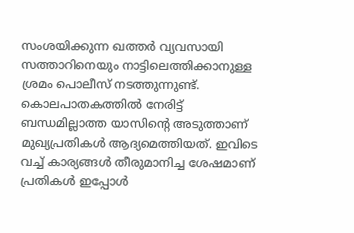സംശയിക്കുന്ന ഖത്തർ വ്യവസായി സത്താറിനെയും നാട്ടിലെത്തിക്കാനുള്ള ശ്രമം പൊലീസ് നടത്തുന്നുണ്ട്. കൊലപാതകത്തിൽ നേരിട്ട് ബന്ധമില്ലാത്ത യാസിന്റെ അടുത്താണ് മുഖ്യപ്രതികൾ ആദ്യമെത്തിയത്. ഇവിടെ വച്ച് കാര്യങ്ങൾ തീരുമാനിച്ച ശേഷമാണ് പ്രതികൾ ഇപ്പോൾ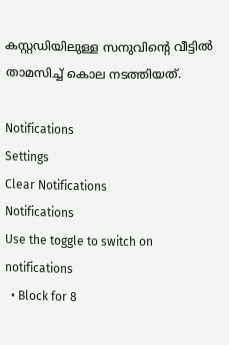കസ്റ്റഡിയിലുള്ള സനുവിന്റെ വീട്ടിൽ താമസിച്ച് കൊല നടത്തിയത്.

Notifications
Settings
Clear Notifications
Notifications
Use the toggle to switch on notifications
  • Block for 8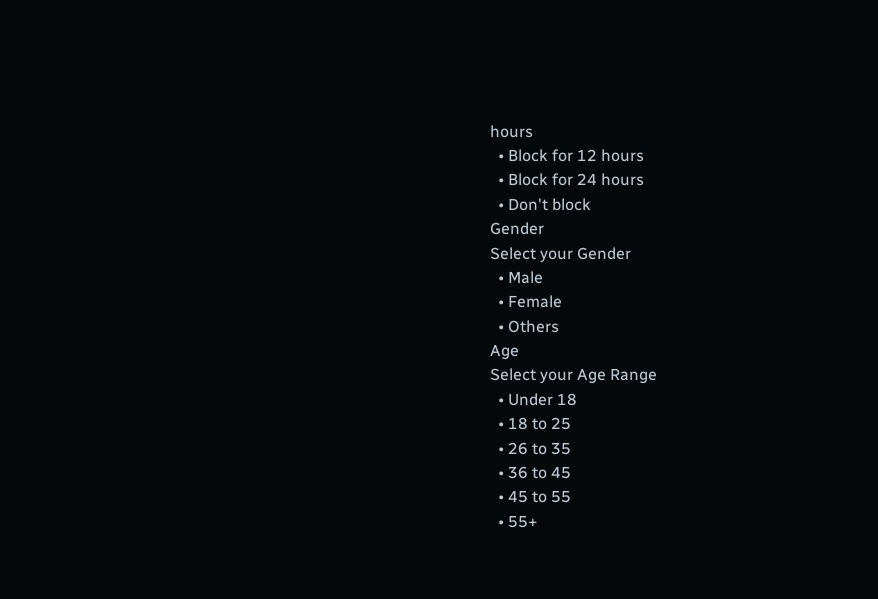hours
  • Block for 12 hours
  • Block for 24 hours
  • Don't block
Gender
Select your Gender
  • Male
  • Female
  • Others
Age
Select your Age Range
  • Under 18
  • 18 to 25
  • 26 to 35
  • 36 to 45
  • 45 to 55
  • 55+